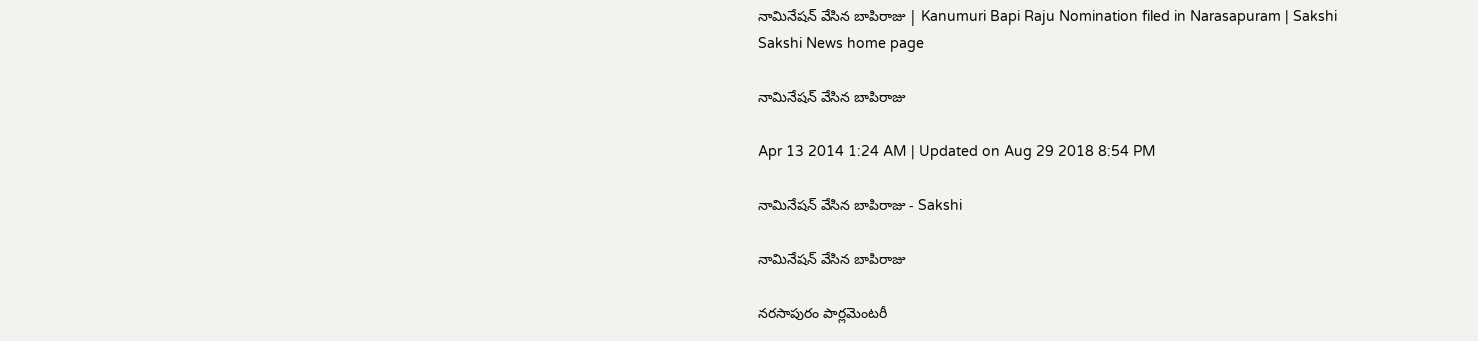నామినేషన్ వేసిన బాపిరాజు | Kanumuri Bapi Raju Nomination filed in Narasapuram | Sakshi
Sakshi News home page

నామినేషన్ వేసిన బాపిరాజు

Apr 13 2014 1:24 AM | Updated on Aug 29 2018 8:54 PM

నామినేషన్ వేసిన బాపిరాజు - Sakshi

నామినేషన్ వేసిన బాపిరాజు

నరసాపురం పార్లమెంటరీ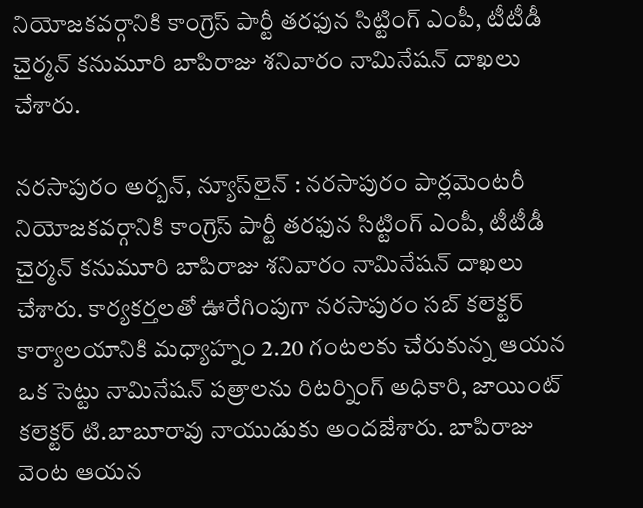నియోజకవర్గానికి కాంగ్రెస్ పార్టీ తరఫున సిట్టింగ్ ఎంపీ, టీటీడీ చైర్మన్ కనుమూరి బాపిరాజు శనివారం నామినేషన్ దాఖలు చేశారు.

నరసాపురం అర్బన్, న్యూస్‌లైన్ : నరసాపురం పార్లమెంటరీ నియోజకవర్గానికి కాంగ్రెస్ పార్టీ తరఫున సిట్టింగ్ ఎంపీ, టీటీడీ చైర్మన్ కనుమూరి బాపిరాజు శనివారం నామినేషన్ దాఖలు చేశారు. కార్యకర్తలతో ఊరేగింపుగా నరసాపురం సబ్ కలెక్టర్ కార్యాలయానికి మధ్యాహ్నం 2.20 గంటలకు చేరుకున్న ఆయన ఒక సెట్టు నామినేషన్ పత్రాలను రిటర్నింగ్ అధికారి, జాయింట్ కలెక్టర్ టి.బాబూరావు నాయుడుకు అందజేశారు. బాపిరాజు వెంట ఆయన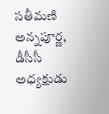సతీమణి అన్నపూర్ణ, డీసీసీ అధ్యక్షుడు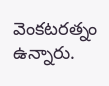వెంకటరత్నం ఉన్నారు.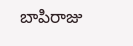బాపిరాజు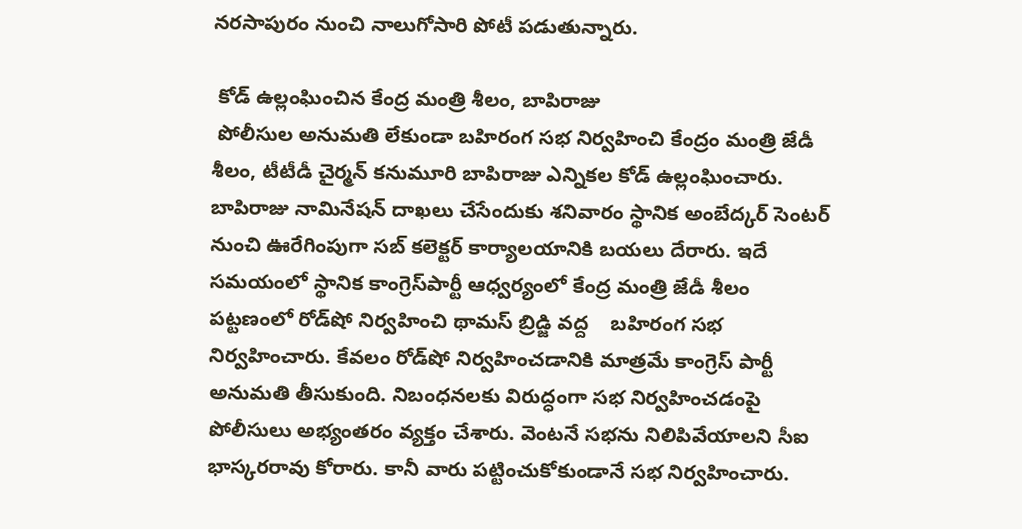నరసాపురం నుంచి నాలుగోసారి పోటీ పడుతున్నారు.

 కోడ్ ఉల్లంఘించిన కేంద్ర మంత్రి శీలం, బాపిరాజు
 పోలీసుల అనుమతి లేకుండా బహిరంగ సభ నిర్వహించి కేంద్రం మంత్రి జేడీ శీలం, టీటీడీ చైర్మన్ కనుమూరి బాపిరాజు ఎన్నికల కోడ్ ఉల్లంఘించారు. బాపిరాజు నామినేషన్ దాఖలు చేసేందుకు శనివారం స్థానిక అంబేద్కర్ సెంటర్ నుంచి ఊరేగింపుగా సబ్ కలెక్టర్ కార్యాలయానికి బయలు దేరారు. ఇదే సమయంలో స్థానిక కాంగ్రెస్‌పార్టీ ఆధ్వర్యంలో కేంద్ర మంత్రి జేడీ శీలం పట్టణంలో రోడ్‌షో నిర్వహించి థామస్ బ్రిడ్జి వద్ద    బహిరంగ సభ నిర్వహించారు. కేవలం రోడ్‌షో నిర్వహించడానికి మాత్రమే కాంగ్రెస్ పార్టీ అనుమతి తీసుకుంది. నిబంధనలకు విరుద్ధంగా సభ నిర్వహించడంపై పోలీసులు అభ్యంతరం వ్యక్తం చేశారు. వెంటనే సభను నిలిపివేయాలని సీఐ భాస్కరరావు కోరారు. కానీ వారు పట్టించుకోకుండానే సభ నిర్వహించారు.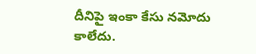దీనిపై ఇంకా కేసు నమోదు కాలేదు.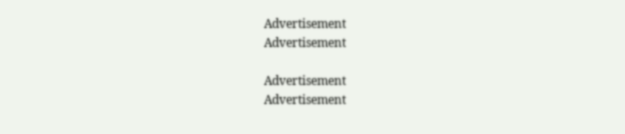Advertisement
Advertisement

Advertisement
Advertisement